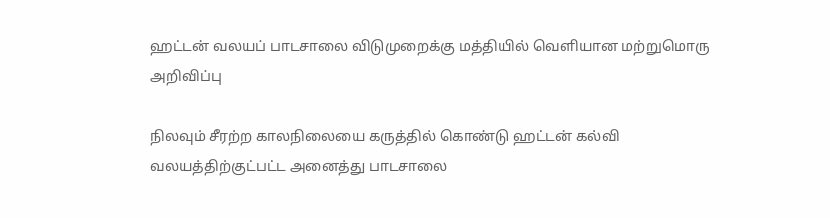ஹட்டன் வலயப் பாடசாலை விடுமுறைக்கு மத்தியில் வெளியான மற்றுமொரு அறிவிப்பு

நிலவும் சீரற்ற காலநிலையை கருத்தில் கொண்டு ஹட்டன் கல்வி வலயத்திற்குட்பட்ட அனைத்து பாடசாலை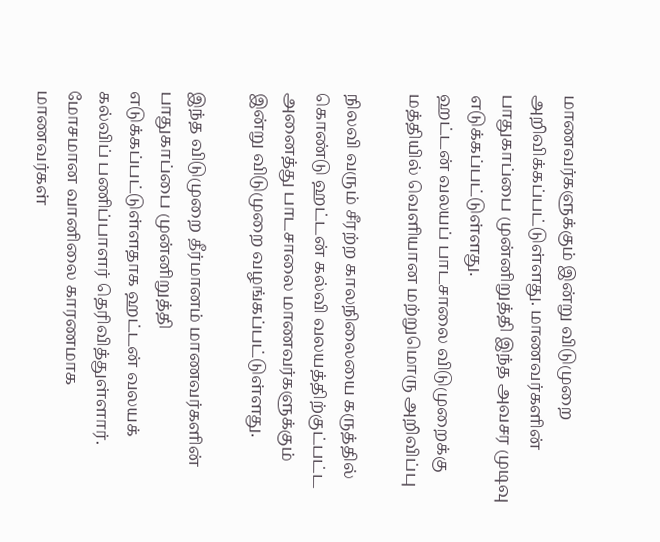மாணவர்களுக்கும் இன்று விடுமுறை அறிவிக்கப்பட்டுள்ளது. மாணவர்களின் பாதுகாப்பை முன்னிறுத்தி இந்த அவசர முடிவு எடுக்கப்பட்டுள்ளது.
ஹட்டன் வலயப் பாடசாலை விடுமுறைக்கு மத்தியில் வெளியான மற்றுமொரு அறிவிப்பு

நிலவி வரும் சீரற்ற காலநிலையை கருத்தில் கொண்டு ஹட்டன் கல்வி வலயத்திற்குட்பட்ட அனைத்து பாடசாலை மாணவர்களுக்கும் இன்று விடுமுறை வழங்கப்பட்டுள்ளது.

இந்த விடுமுறை தீர்மானம் மாணவர்களின் பாதுகாப்பை முன்னிறுத்தி எடுக்கப்பட்டுள்ளதாக ஹட்டன் வலயக் கல்விப் பணிப்பாளர் தெரிவித்துள்ளார். மோசமான வானிலை காரணமாக மாணவர்கள்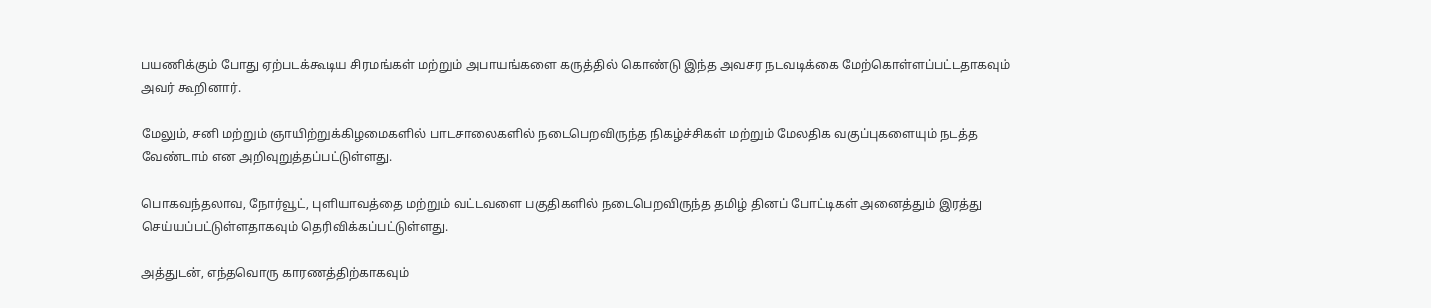பயணிக்கும் போது ஏற்படக்கூடிய சிரமங்கள் மற்றும் அபாயங்களை கருத்தில் கொண்டு இந்த அவசர நடவடிக்கை மேற்கொள்ளப்பட்டதாகவும் அவர் கூறினார்.

மேலும், சனி மற்றும் ஞாயிற்றுக்கிழமைகளில் பாடசாலைகளில் நடைபெறவிருந்த நிகழ்ச்சிகள் மற்றும் மேலதிக வகுப்புகளையும் நடத்த வேண்டாம் என அறிவுறுத்தப்பட்டுள்ளது.

பொகவந்தலாவ, நோர்வூட், புளியாவத்தை மற்றும் வட்டவளை பகுதிகளில் நடைபெறவிருந்த தமிழ் தினப் போட்டிகள் அனைத்தும் இரத்து செய்யப்பட்டுள்ளதாகவும் தெரிவிக்கப்பட்டுள்ளது.

அத்துடன், எந்தவொரு காரணத்திற்காகவும்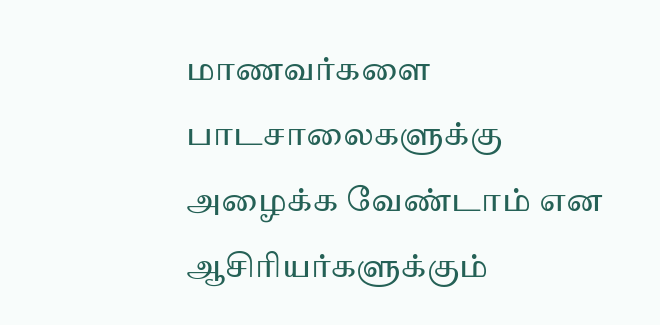மாணவர்களை பாடசாலைகளுக்கு அழைக்க வேண்டாம் என ஆசிரியர்களுக்கும்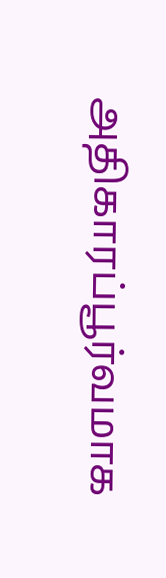அதிகாரப்பூர்வமாக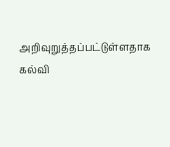அறிவுறுத்தப்பட்டுள்ளதாக கல்வி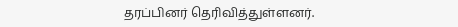தரப்பினர் தெரிவித்துள்ளனர்.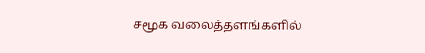சமூக வலைத்தளங்களில்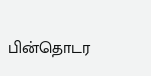பின்தொடர